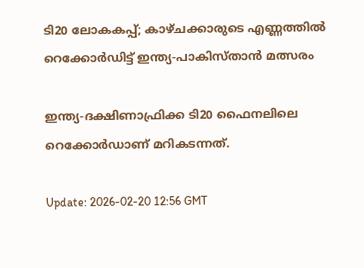ടി20 ലോകകപ്പ്; കാഴ്ചക്കാരുടെ എണ്ണത്തിൽ റെക്കോർഡിട്ട് ഇന്ത്യ-പാകിസ്താൻ മത്സരം

ഇന്ത്യ-ദക്ഷിണാഫ്രിക്ക ടി20 ഫൈനലിലെ റെക്കോർഡാണ് മറികടന്നത്.

Update: 2026-02-20 12:56 GMT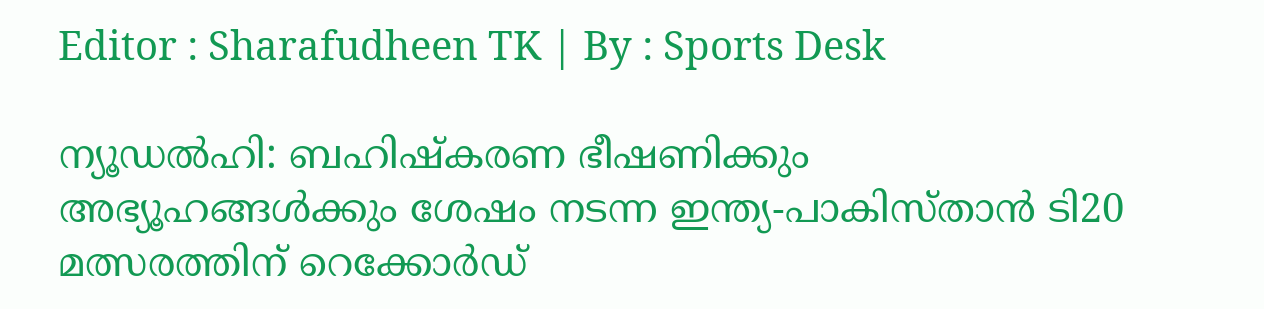Editor : Sharafudheen TK | By : Sports Desk

ന്യൂഡൽഹി: ബഹിഷ്‌കരണ ഭീഷണിക്കും  അഭ്യൂഹങ്ങൾക്കും ശേഷം നടന്ന ഇന്ത്യ-പാകിസ്താൻ ടി20 മത്സരത്തിന് റെക്കോർഡ്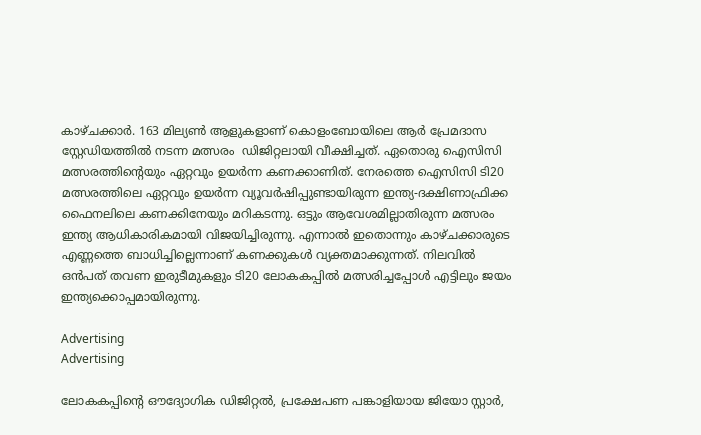കാഴ്ചക്കാർ. 163 മില്യൺ ആളുകളാണ് കൊളംബോയിലെ ആർ പ്രേമദാസ സ്റ്റേഡിയത്തിൽ നടന്ന മത്സരം  ഡിജിറ്റലായി വീക്ഷിച്ചത്. ഏതൊരു ഐസിസി മത്സരത്തിന്റെയും ഏറ്റവും ഉയർന്ന കണക്കാണിത്. നേരത്തെ ഐസിസി ടി20 മത്സരത്തിലെ ഏറ്റവും ഉയർന്ന വ്യൂവർഷിപ്പുണ്ടായിരുന്ന ഇന്ത്യ-ദക്ഷിണാഫ്രിക്ക ഫൈനലിലെ കണക്കിനേയും മറികടന്നു. ഒട്ടും ആവേശമില്ലാതിരുന്ന മത്സരം ഇന്ത്യ ആധികാരികമായി വിജയിച്ചിരുന്നു. എന്നാൽ ഇതൊന്നും കാഴ്ചക്കാരുടെ എണ്ണത്തെ ബാധിച്ചില്ലെന്നാണ് കണക്കുകൾ വ്യക്തമാക്കുന്നത്. നിലവിൽ ഒൻപത് തവണ ഇരുടീമുകളും ടി20 ലോകകപ്പിൽ മത്സരിച്ചപ്പോൾ എട്ടിലും ജയം ഇന്ത്യക്കൊപ്പമായിരുന്നു.

Advertising
Advertising

ലോകകപ്പിന്റെ ഔദ്യോഗിക ഡിജിറ്റൽ, പ്രക്ഷേപണ പങ്കാളിയായ ജിയോ സ്റ്റാർ,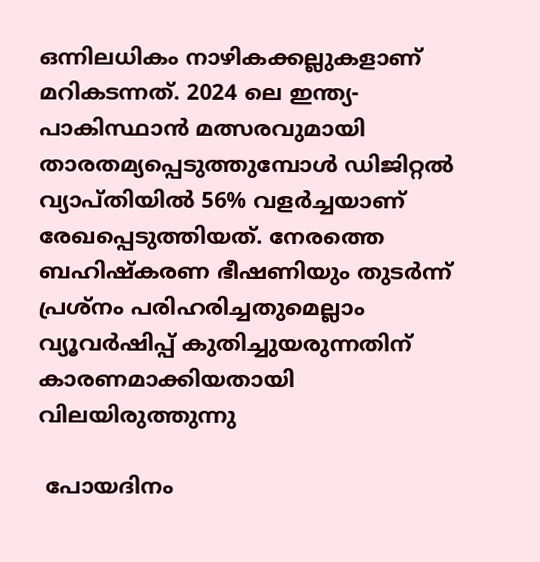ഒന്നിലധികം നാഴികക്കല്ലുകളാണ് മറികടന്നത്. 2024 ലെ ഇന്ത്യ-പാകിസ്ഥാൻ മത്സരവുമായി താരതമ്യപ്പെടുത്തുമ്പോൾ ഡിജിറ്റൽ വ്യാപ്തിയിൽ 56% വളർച്ചയാണ് രേഖപ്പെടുത്തിയത്. നേരത്തെ ബഹിഷ്‌കരണ ഭീഷണിയും തുടർന്ന് പ്രശ്‌നം പരിഹരിച്ചതുമെല്ലാം വ്യൂവർഷിപ്പ് കുതിച്ചുയരുന്നതിന് കാരണമാക്കിയതായി വിലയിരുത്തുന്നു

 പോയദിനം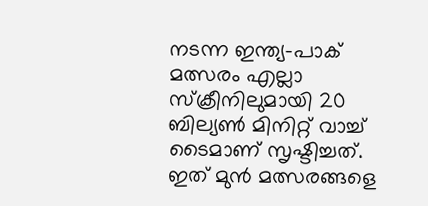നടന്ന ഇന്ത്യ-പാക് മത്സരം എല്ലാ സ്‌ക്രീനിലുമായി 20 ബില്യൺ മിനിറ്റ് വാച്ച് ടൈമാണ് സൃഷ്ടിച്ചത്. ഇത് മുൻ മത്സരങ്ങളെ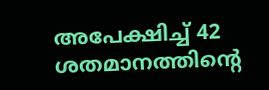അപേക്ഷിച്ച് 42 ശതമാനത്തിന്റെ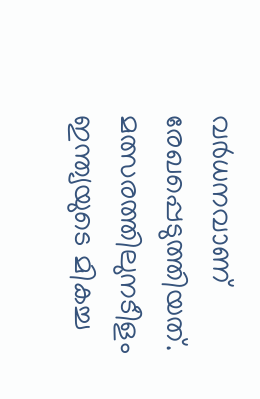വർധനവാണ് രേഖപ്പെടുത്തിയത്. മത്സരത്തിലുനടീളം ഇന്ത്യയുടെ മികച്ച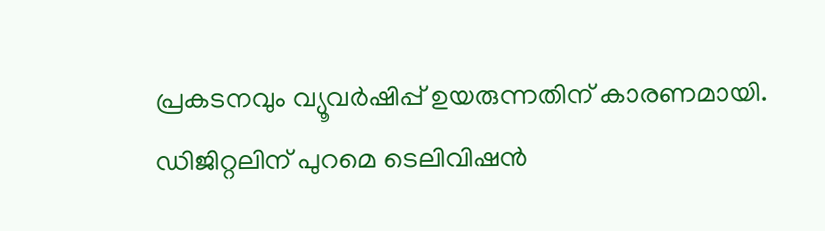പ്രകടനവും വ്യൂവർഷിപ്പ് ഉയരുന്നതിന് കാരണമായി. ഡിജിറ്റലിന് പുറമെ ടെലിവിഷൻ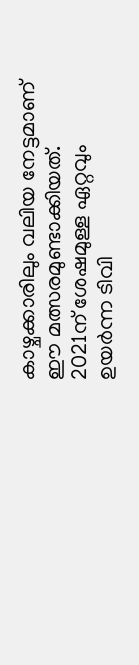കാഴ്ചക്കാരിലും വലിയ നേട്ടമാണ് ഈ മത്സരമുണ്ടാക്കിയത്. 2021ന് ശേഷമുള്ള ഏറ്റവും ഉയർന്ന ടിവി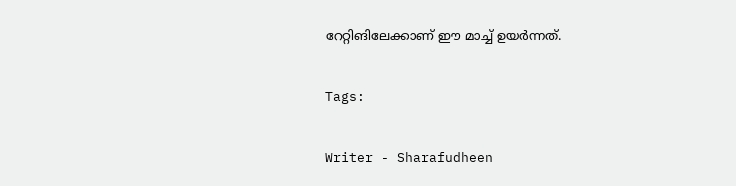റേറ്റിങിലേക്കാണ് ഈ മാച്ച് ഉയർന്നത്.

Tags:

Writer - Sharafudheen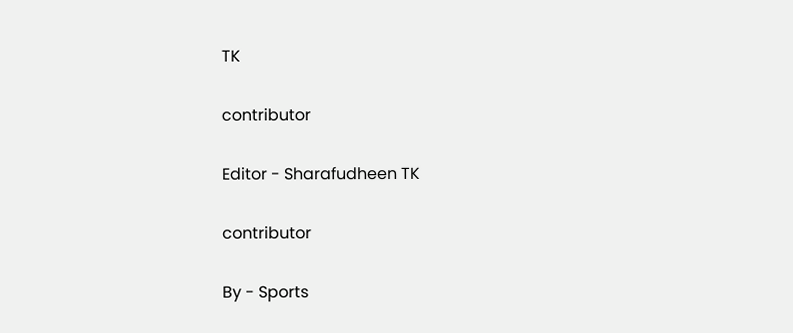TK

contributor

Editor - Sharafudheen TK

contributor

By - Sports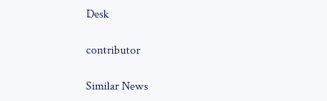Desk

contributor

Similar News